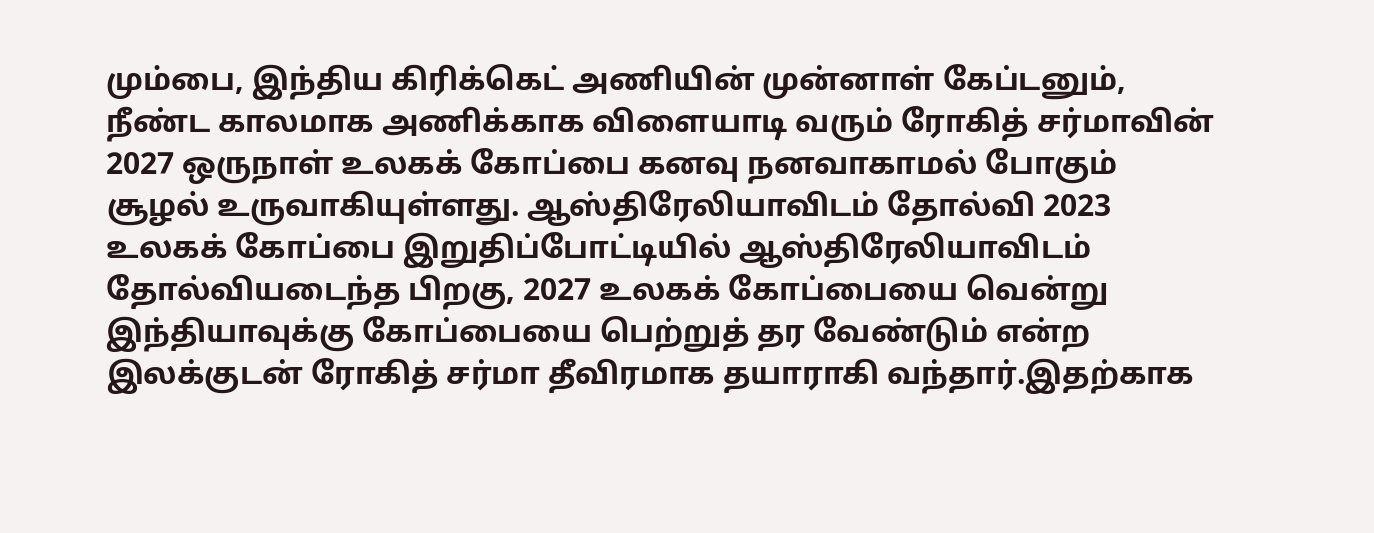மும்பை, இந்திய கிரிக்கெட் அணியின் முன்னாள் கேப்டனும், நீண்ட காலமாக அணிக்காக விளையாடி வரும் ரோகித் சர்மாவின் 2027 ஒருநாள் உலகக் கோப்பை கனவு நனவாகாமல் போகும் சூழல் உருவாகியுள்ளது. ஆஸ்திரேலியாவிடம் தோல்வி 2023 உலகக் கோப்பை இறுதிப்போட்டியில் ஆஸ்திரேலியாவிடம் தோல்வியடைந்த பிறகு, 2027 உலகக் கோப்பையை வென்று இந்தியாவுக்கு கோப்பையை பெற்றுத் தர வேண்டும் என்ற இலக்குடன் ரோகித் சர்மா தீவிரமாக தயாராகி வந்தார்.இதற்காக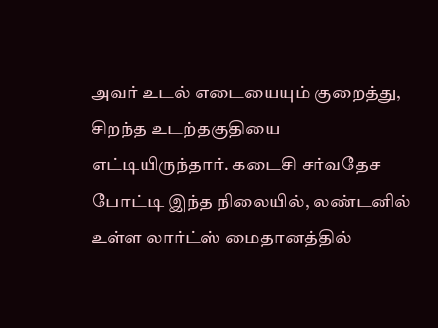அவர் உடல் எடையையும் குறைத்து, சிறந்த உடற்தகுதியை எட்டியிருந்தார். கடைசி சர்வதேச போட்டி இந்த நிலையில், லண்டனில் உள்ள லார்ட்ஸ் மைதானத்தில்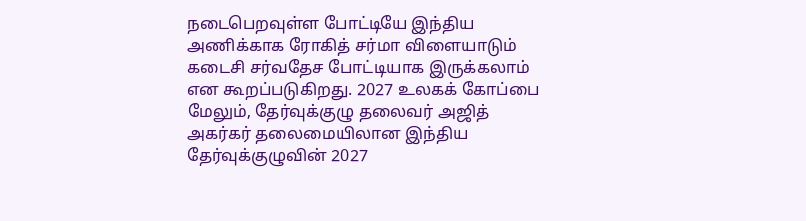நடைபெறவுள்ள போட்டியே இந்திய அணிக்காக ரோகித் சர்மா விளையாடும் கடைசி சர்வதேச போட்டியாக இருக்கலாம் என கூறப்படுகிறது. 2027 உலகக் கோப்பை மேலும், தேர்வுக்குழு தலைவர் அஜித் அகர்கர் தலைமையிலான இந்திய தேர்வுக்குழுவின் 2027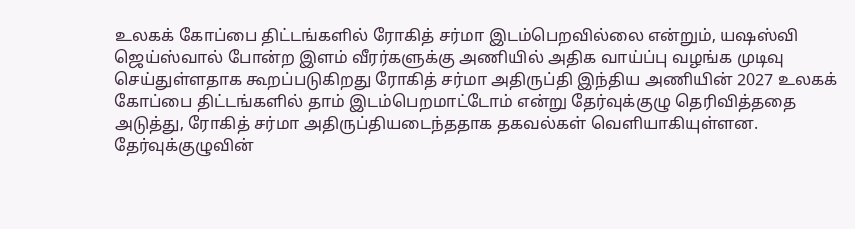உலகக் கோப்பை திட்டங்களில் ரோகித் சர்மா இடம்பெறவில்லை என்றும், யஷஸ்வி ஜெய்ஸ்வால் போன்ற இளம் வீரர்களுக்கு அணியில் அதிக வாய்ப்பு வழங்க முடிவு செய்துள்ளதாக கூறப்படுகிறது ரோகித் சர்மா அதிருப்தி இந்திய அணியின் 2027 உலகக் கோப்பை திட்டங்களில் தாம் இடம்பெறமாட்டோம் என்று தேர்வுக்குழு தெரிவித்ததை அடுத்து, ரோகித் சர்மா அதிருப்தியடைந்ததாக தகவல்கள் வெளியாகியுள்ளன. தேர்வுக்குழுவின்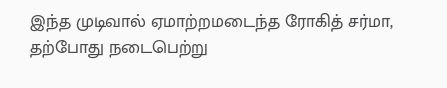இந்த முடிவால் ஏமாற்றமடைந்த ரோகித் சர்மா, தற்போது நடைபெற்று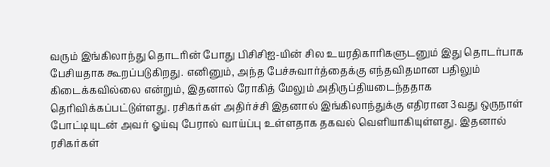வரும் இங்கிலாந்து தொடரின் போது பிசிசிஐ-யின் சில உயரதிகாரிகளுடனும் இது தொடர்பாக பேசியதாக கூறப்படுகிறது. எனினும், அந்த பேச்சுவார்த்தைக்கு எந்தவிதமான பதிலும் கிடைக்கவில்லை என்றும், இதனால் ரோகித் மேலும் அதிருப்தியடைந்ததாக தெரிவிக்கப்பட்டுள்ளது. ரசிகர்கள் அதிர்ச்சி இதனால் இங்கிலாந்துக்கு எதிரான 3வது ஒருநாள் போட்டியுடன் அவர் ஓய்வு பேரால் வாய்ப்பு உள்ளதாக தகவல் வெளியாகியுள்ளது. இதனால் ரசிகர்கள்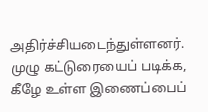அதிர்ச்சியடைந்துள்ளனர். முழு கட்டுரையைப் படிக்க, கீழே உள்ள இணைப்பைப்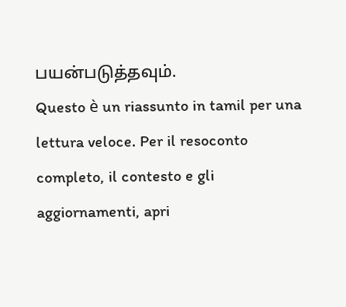பயன்படுத்தவும்.
Questo è un riassunto in tamil per una lettura veloce. Per il resoconto completo, il contesto e gli aggiornamenti, apri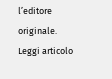l’editore originale.
Leggi articolo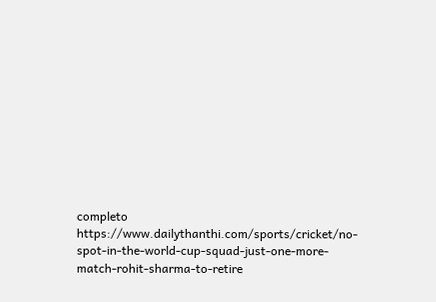completo
https://www.dailythanthi.com/sports/cricket/no-spot-in-the-world-cup-squad-just-one-more-match-rohit-sharma-to-retire